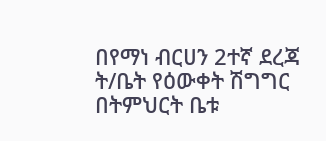በየማነ ብርሀን 2ተኛ ደረጃ ት/ቤት የዕውቀት ሽግግር በትምህርት ቤቱ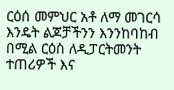ርዕሰ መምህር አቶ ለማ መገርሳ እንዴት ልጆቻችንን እንንከባከብ በሚል ርዕስ ለዲፓርትመንት ተጠሪዎች እና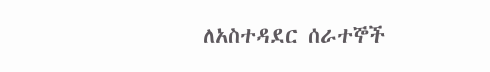ለአስተዳደር ሰራተኞች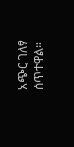አጭር ገለፃ ሰጥተዋል።